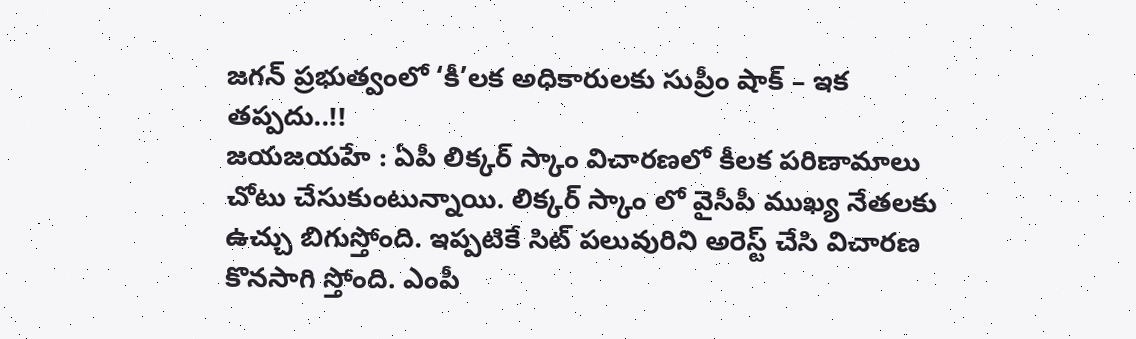జగన్ ప్రభుత్వంలో ‘కీ’లక అధికారులకు సుప్రీం షాక్ – ఇక తప్పదు..!!
జయజయహే : ఏపీ లిక్కర్ స్కాం విచారణలో కీలక పరిణామాలు చోటు చేసుకుంటున్నాయి. లిక్కర్ స్కాం లో వైసీపీ ముఖ్య నేతలకు ఉచ్చు బిగుస్తోంది. ఇప్పటికే సిట్ పలువురిని అరెస్ట్ చేసి విచారణ కొనసాగి స్తోంది. ఎంపీ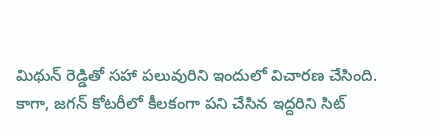మిథున్ రెడ్డితో సహా పలువురిని ఇందులో విచారణ చేసింది. కాగా, జగన్ కోటరీలో కీలకంగా పని చేసిన ఇద్దరిని సిట్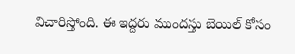విచారిస్తోంది. ఈ ఇద్దరు ముందస్తు బెయిల్ కోసం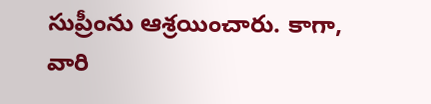సుప్రీంను ఆశ్రయించారు. కాగా, వారి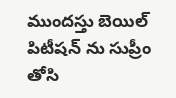ముందస్తు బెయిల్ పిటీషన్ ను సుప్రీం తోసి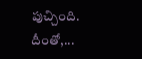పుచ్చింది. దీంతో,...